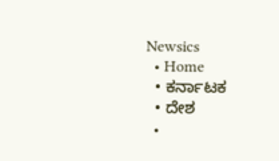Newsics
  • Home
  • ಕರ್ನಾಟಕ
  • ದೇಶ
  •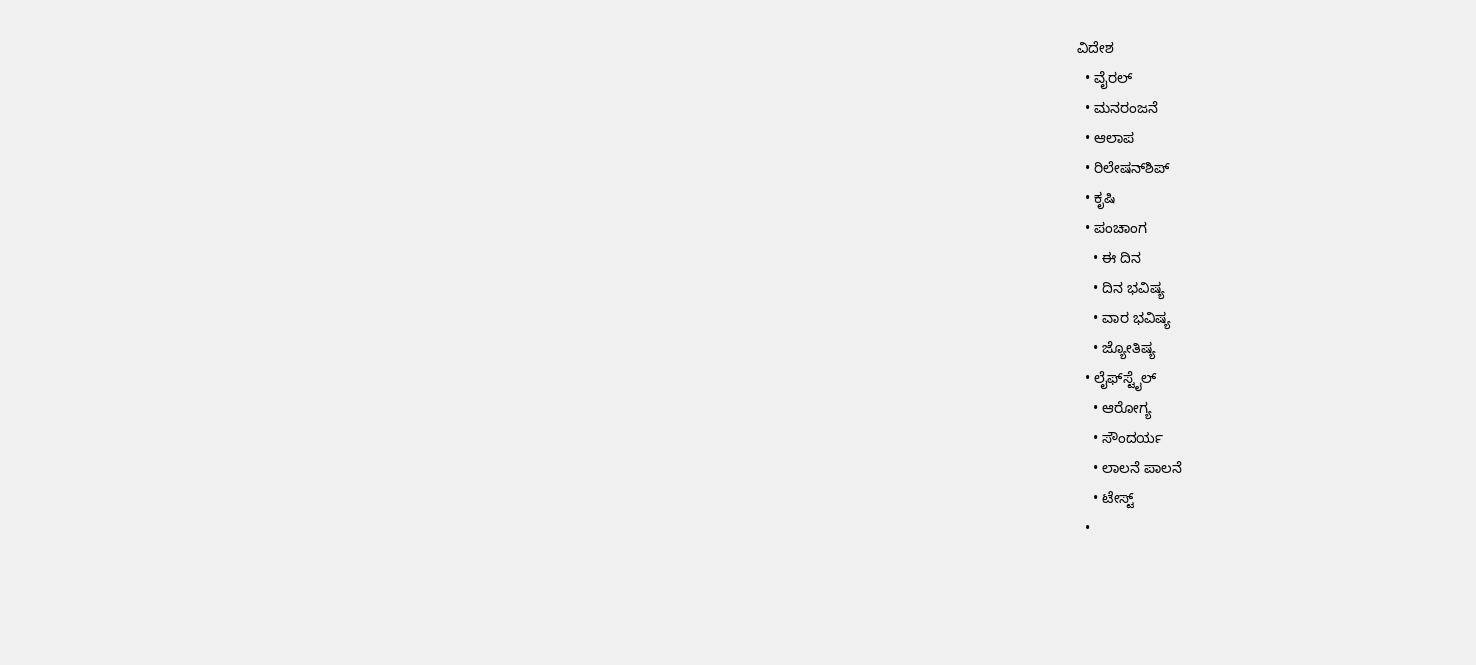ವಿದೇಶ
  • ವೈರಲ್
  • ಮನರಂಜನೆ
  • ಆಲಾಪ
  • ರಿಲೇಷನ್‌ಶಿಪ್
  • ಕೃಷಿ
  • ಪಂಚಾಂಗ
    • ಈ ದಿನ
    • ದಿನ ಭವಿಷ್ಯ
    • ವಾರ ಭವಿಷ್ಯ
    • ಜ್ಯೋತಿಷ್ಯ
  • ಲೈಫ್‌ಸ್ಟೈಲ್
    • ಆರೋಗ್ಯ
    • ಸೌಂದರ್ಯ
    • ಲಾಲನೆ ಪಾಲನೆ
    • ಟೇಸ್ಟ್
  •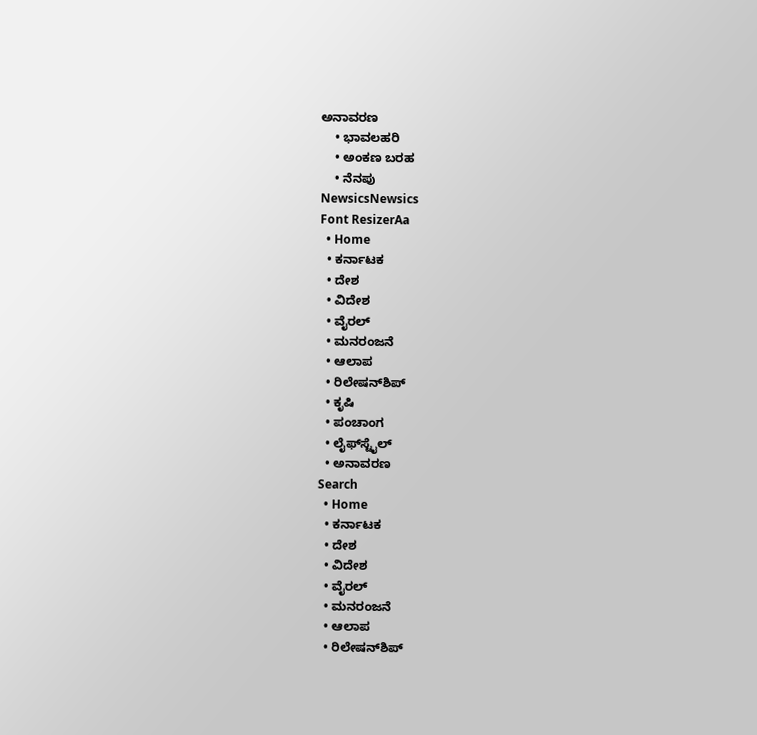ಅನಾವರಣ
    • ಭಾವಲಹರಿ
    • ಅಂಕಣ ಬರಹ
    • ನೆನಪು
NewsicsNewsics
Font ResizerAa
  • Home
  • ಕರ್ನಾಟಕ
  • ದೇಶ
  • ವಿದೇಶ
  • ವೈರಲ್
  • ಮನರಂಜನೆ
  • ಆಲಾಪ
  • ರಿಲೇಷನ್‌ಶಿಪ್
  • ಕೃಷಿ
  • ಪಂಚಾಂಗ
  • ಲೈಫ್‌ಸ್ಟೈಲ್
  • ಅನಾವರಣ
Search
  • Home
  • ಕರ್ನಾಟಕ
  • ದೇಶ
  • ವಿದೇಶ
  • ವೈರಲ್
  • ಮನರಂಜನೆ
  • ಆಲಾಪ
  • ರಿಲೇಷನ್‌ಶಿಪ್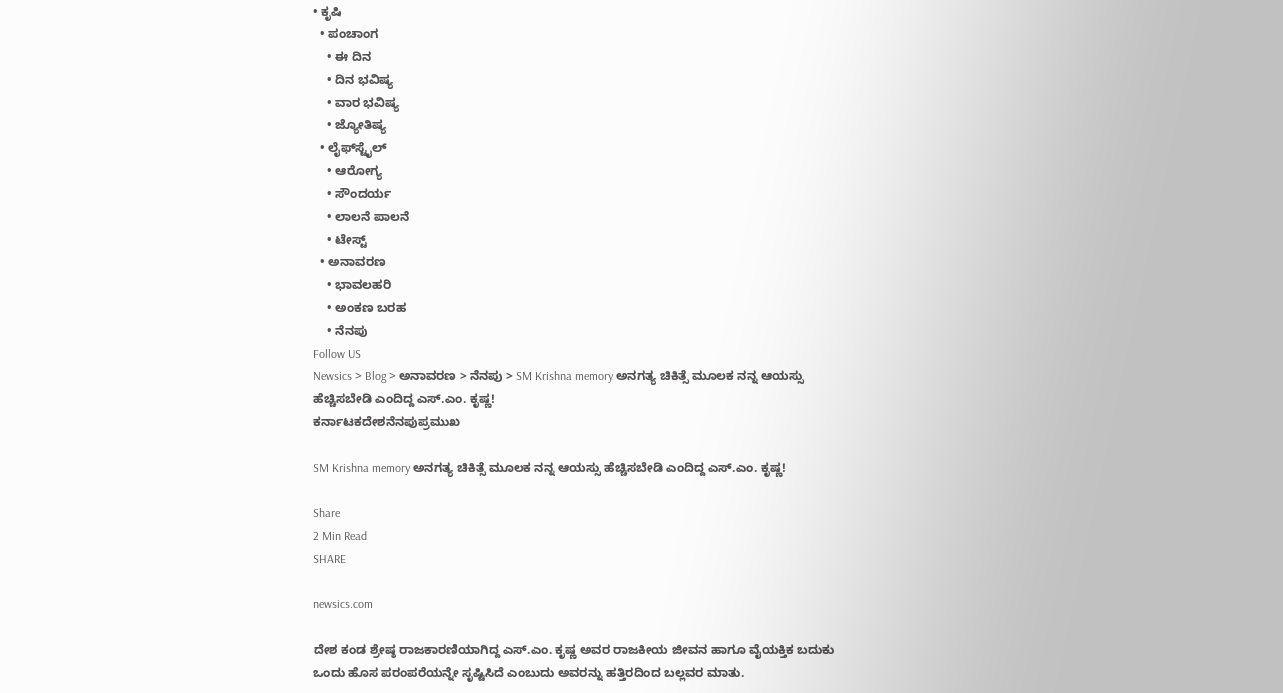• ಕೃಷಿ
  • ಪಂಚಾಂಗ
    • ಈ ದಿನ
    • ದಿನ ಭವಿಷ್ಯ
    • ವಾರ ಭವಿಷ್ಯ
    • ಜ್ಯೋತಿಷ್ಯ
  • ಲೈಫ್‌ಸ್ಟೈಲ್
    • ಆರೋಗ್ಯ
    • ಸೌಂದರ್ಯ
    • ಲಾಲನೆ ಪಾಲನೆ
    • ಟೇಸ್ಟ್
  • ಅನಾವರಣ
    • ಭಾವಲಹರಿ
    • ಅಂಕಣ ಬರಹ
    • ನೆನಪು
Follow US
Newsics > Blog > ಅನಾವರಣ > ನೆನಪು > SM Krishna memory ಅನಗತ್ಯ ಚಿಕಿತ್ಸೆ ಮೂಲಕ ನನ್ನ ಆಯಸ್ಸು ಹೆಚ್ಚಿಸಬೇಡಿ ಎಂದಿದ್ದ ಎಸ್.ಎಂ. ಕೃಷ್ಣ!
ಕರ್ನಾಟಕದೇಶನೆನಪುಪ್ರಮುಖ

SM Krishna memory ಅನಗತ್ಯ ಚಿಕಿತ್ಸೆ ಮೂಲಕ ನನ್ನ ಆಯಸ್ಸು ಹೆಚ್ಚಿಸಬೇಡಿ ಎಂದಿದ್ದ ಎಸ್.ಎಂ. ಕೃಷ್ಣ!

Share
2 Min Read
SHARE

newsics.com

ದೇಶ ಕಂಡ ಶ್ರೇಷ್ಠ ರಾಜಕಾರಣಿಯಾಗಿದ್ದ ಎಸ್.ಎಂ. ಕೃಷ್ಣ ಅವರ ರಾಜಕೀಯ ಜೀವನ ಹಾಗೂ ವೈಯಕ್ತಿಕ ಬದುಕು ಒಂದು ಹೊಸ ಪರಂಪರೆಯನ್ನೇ ಸೃಷ್ಟಿಸಿದೆ ಎಂಬುದು ಅವರನ್ನು ಹತ್ತಿರದಿಂದ ಬಲ್ಲವರ‌ ಮಾತು.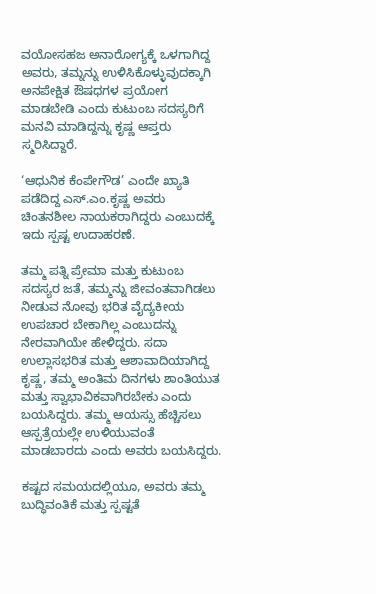ವಯೋಸಹಜ ಅನಾರೋಗ್ಯಕ್ಕೆ ಒಳಗಾಗಿದ್ದ ಅವರು, ತಮ್ನನ್ನು ಉಳಿಸಿಕೊಳ್ಳುವುದಕ್ಕಾಗಿ ಅನಪೇಕ್ಷಿತ ಔಷಧಗಳ ಪ್ರಯೋಗ ಮಾಡಬೇಡಿ ಎಂದು ಕುಟುಂಬ ಸದಸ್ಯರಿಗೆ ಮನವಿ ಮಾಡಿದ್ದನ್ನು ಕೃಷ್ಣ ಆಪ್ತರು ಸ್ಮರಿಸಿದ್ದಾರೆ.

‘ಆಧುನಿಕ ಕೆಂಪೇಗೌಡ’ ಎಂದೇ ಖ್ಯಾತಿ ಪಡೆದಿದ್ದ ಎಸ್.ಎಂ.ಕೃಷ್ಣ ಅವರು ಚಿಂತನಶೀಲ ನಾಯಕರಾಗಿದ್ದರು ಎಂಬುದಕ್ಕೆ ಇದು ಸ್ಪಷ್ಟ ಉದಾಹರಣೆ.

ತಮ್ಮ ಪತ್ನಿ ಪ್ರೇಮಾ ಮತ್ತು ಕುಟುಂಬ ಸದಸ್ಯರ ಜತೆ, ತಮ್ಮನ್ನು ಜೀವಂತವಾಗಿಡಲು ನೀಡುವ ನೋವು ಭರಿತ ವೈದ್ಯಕೀಯ ಉಪಚಾರ ಬೇಕಾಗಿಲ್ಲ ಎಂಬುದನ್ನು ನೇರವಾಗಿಯೇ ಹೇಳಿದ್ದರು. ಸದಾ ಉಲ್ಲಾಸಭರಿತ ಮತ್ತು ಆಶಾವಾದಿಯಾಗಿದ್ದ ಕೃಷ್ಣ, ತಮ್ಮ ಅಂತಿಮ ದಿನಗಳು ಶಾಂತಿಯುತ ಮತ್ತು ಸ್ವಾಭಾವಿಕವಾಗಿರಬೇಕು ಎಂದು ಬಯಸಿದ್ದರು. ತಮ್ಮ ಆಯಸ್ಸು ಹೆಚ್ಚಿಸಲು ಆಸ್ಪತ್ರೆಯಲ್ಲೇ ಉಳಿಯುವಂತೆ ಮಾಡಬಾರದು ಎಂದು ಅವರು ಬಯಸಿದ್ದರು.

ಕಷ್ಟದ ಸಮಯದಲ್ಲಿಯೂ, ಅವರು ತಮ್ಮ ಬುದ್ಧಿವಂತಿಕೆ ಮತ್ತು ಸ್ಪಷ್ಟತೆ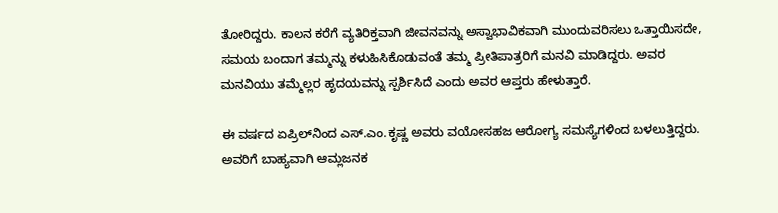ತೋರಿದ್ದರು. ಕಾಲನ ಕರೆಗೆ ವ್ಯತಿರಿಕ್ತವಾಗಿ ಜೀವನವನ್ನು ಅಸ್ವಾಭಾವಿಕವಾಗಿ ಮುಂದುವರಿಸಲು ಒತ್ತಾಯಿಸದೇ, ಸಮಯ ಬಂದಾಗ ತಮ್ಮನ್ನು ಕಳುಹಿಸಿಕೊಡುವಂತೆ ತಮ್ಮ ಪ್ರೀತಿಪಾತ್ರರಿಗೆ ಮನವಿ ಮಾಡಿದ್ದರು. ಅವರ ಮನವಿಯು ತಮ್ಮೆಲ್ಲರ ಹೃದಯವನ್ನು ಸ್ಪರ್ಶಿಸಿದೆ ಎಂದು ಅವರ ಆಪ್ತರು ಹೇಳುತ್ತಾರೆ.

ಈ ವರ್ಷದ ಏಪ್ರಿಲ್‌ನಿಂದ ಎಸ್.ಎಂ.ಕೃಷ್ಣ ಅವರು ವಯೋಸಹಜ ಆರೋಗ್ಯ ಸಮಸ್ಯೆಗಳಿಂದ ಬಳಲುತ್ತಿದ್ದರು. ಅವರಿಗೆ ಬಾಹ್ಯವಾಗಿ ಆಮ್ಲಜನಕ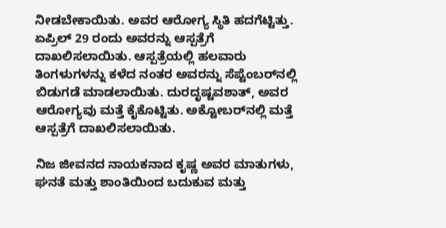ನೀಡಬೇಕಾಯಿತು. ಅವರ ಆರೋಗ್ಯ ಸ್ಥಿತಿ ಹದಗೆಟ್ಟಿತ್ತು. ಏಪ್ರಿಲ್ 29 ರಂದು ಅವರನ್ನು ಆಸ್ಪತ್ರೆಗೆ ದಾಖಲಿಸಲಾಯಿತು. ಆಸ್ಪತ್ರೆಯಲ್ಲಿ ಹಲವಾರು ತಿಂಗಳುಗಳನ್ನು ಕಳೆದ ನಂತರ ಅವರನ್ನು ಸೆಪ್ಟೆಂಬರ್‌ನಲ್ಲಿ ಬಿಡುಗಡೆ ಮಾಡಲಾಯಿತು. ದುರದೃಷ್ಟವಶಾತ್, ಅವರ ಆರೋಗ್ಯವು ಮತ್ತೆ ಕೈಕೊಟ್ಟಿತು. ಅಕ್ಟೋಬರ್‌ನಲ್ಲಿ ಮತ್ತೆ ಆಸ್ಪತ್ರೆಗೆ ದಾಖಲಿಸಲಾಯಿತು.

ನಿಜ ಜೀವನದ ನಾಯಕನಾದ ಕೃಷ್ಣ ಅವರ ಮಾತುಗಳು, ಘನತೆ ಮತ್ತು ಶಾಂತಿಯಿಂದ ಬದುಕುವ ಮತ್ತು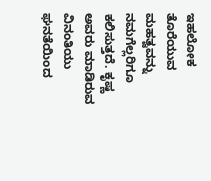ಇಹಲೋಕ ತೊರೆಯುವ ಮಹತ್ವವನ್ನು ನಮಗೆಲ್ಲರಿಗೂ ಕಲಿಸುತ್ತದೆ. ಕೃಷ್ಣ ಅವರು ಮಾಡಿರುವ ವಿನಂತಿಯು ಘನತೆಯಿಂದ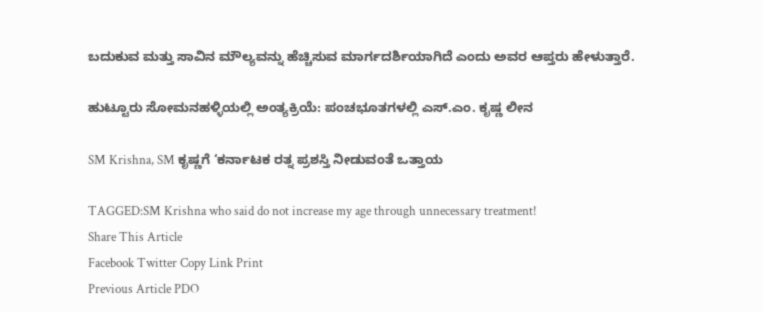ಬದುಕುವ ಮತ್ತು ಸಾವಿನ ಮೌಲ್ಯವನ್ನು ಹೆಚ್ಚಿಸುವ ಮಾರ್ಗದರ್ಶಿಯಾಗಿದೆ ಎಂದು ಅವರ ಆಪ್ತರು ಹೇಳುತ್ತಾರೆ.

ಹುಟ್ಟೂರು ಸೋಮನಹಳ್ಳಿಯಲ್ಲಿ ಅಂತ್ಯಕ್ರಿಯೆ: ಪಂಚಭೂತಗಳಲ್ಲಿ ಎಸ್.ಎಂ. ಕೃಷ್ಣ ಲೀನ

SM Krishna, SM ಕೃಷ್ಣಗೆ ‘ಕರ್ನಾಟಕ ರತ್ನ ಪ್ರಶಸ್ತಿ ನೀಡುವಂತೆ ಒತ್ತಾಯ

TAGGED:SM Krishna who said do not increase my age through unnecessary treatment!
Share This Article
Facebook Twitter Copy Link Print
Previous Article PDO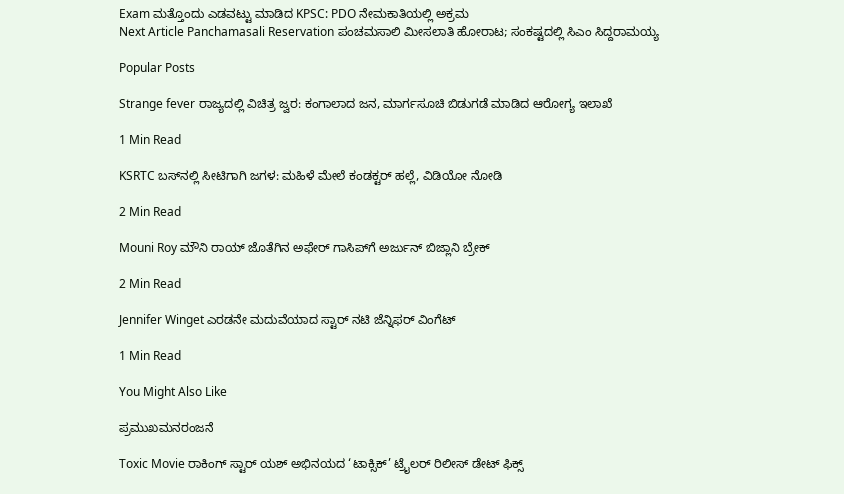Exam ಮತ್ತೊಂದು ಎಡವಟ್ಟು ಮಾಡಿದ KPSC: PDO ನೇಮಕಾತಿಯಲ್ಲಿ ಅಕ್ರಮ
Next Article Panchamasali Reservation ಪಂಚಮಸಾಲಿ ಮೀಸಲಾತಿ ಹೋರಾಟ; ಸಂಕಷ್ಟದಲ್ಲಿ ಸಿಎಂ ಸಿದ್ದರಾಮಯ್ಯ

Popular Posts

Strange fever ರಾಜ್ಯದಲ್ಲಿ ವಿಚಿತ್ರ ಜ್ವರ: ಕಂಗಾಲಾದ ಜನ, ಮಾರ್ಗಸೂಚಿ ಬಿಡುಗಡೆ ಮಾಡಿದ ಆರೋಗ್ಯ ಇಲಾಖೆ

1 Min Read

KSRTC ಬಸ್‌ನಲ್ಲಿ ಸೀಟಿಗಾಗಿ ಜಗಳ: ಮಹಿಳೆ ಮೇಲೆ ಕಂಡಕ್ಟರ್ ಹಲ್ಲೆ, ವಿಡಿಯೋ ನೋಡಿ

2 Min Read

Mouni Roy ಮೌನಿ ರಾಯ್ ಜೊತೆಗಿನ ಅಫೇರ್ ಗಾಸಿಪ್‌ಗೆ ಅರ್ಜುನ್ ಬಿಜ್ಲಾನಿ ಬ್ರೇಕ್

2 Min Read

Jennifer Winget ಎರಡನೇ ಮದುವೆಯಾದ ಸ್ಟಾರ್ ನಟಿ ಜೆನ್ನಿಫರ್ ವಿಂಗೆಟ್

1 Min Read

You Might Also Like

ಪ್ರಮುಖಮನರಂಜನೆ

Toxic Movie ರಾಕಿಂಗ್ ಸ್ಟಾರ್ ಯಶ್ ಅಭಿನಯದ ‘ಟಾಕ್ಸಿಕ್’ ಟ್ರೈಲರ್ ರಿಲೀಸ್ ಡೇಟ್ ಫಿಕ್ಸ್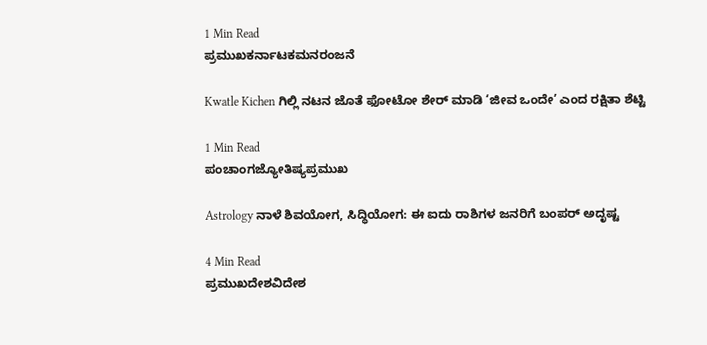1 Min Read
ಪ್ರಮುಖಕರ್ನಾಟಕಮನರಂಜನೆ

Kwatle Kichen ಗಿಲ್ಲಿ ನಟನ ಜೊತೆ ಫೋಟೋ ಶೇರ್ ಮಾಡಿ ‘ಜೀವ ಒಂದೇ’ ಎಂದ ರಕ್ಷಿತಾ ಶೆಟ್ಟಿ

1 Min Read
ಪಂಚಾಂಗಜ್ಯೋತಿಷ್ಯಪ್ರಮುಖ

Astrology ನಾಳೆ ಶಿವಯೋಗ, ಸಿದ್ಧಿಯೋಗ: ಈ ಐದು ರಾಶಿಗಳ ಜನರಿಗೆ‌ ಬಂಪರ್ ಅದೃಷ್ಟ

4 Min Read
ಪ್ರಮುಖದೇಶವಿದೇಶ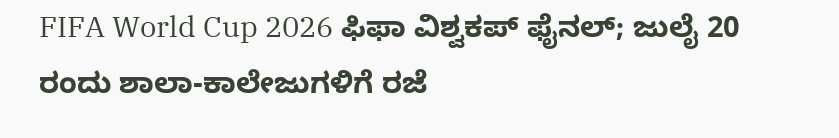FIFA World Cup 2026 ಫಿಫಾ ವಿಶ್ವಕಪ್ ಫೈನಲ್; ಜುಲೈ 20 ರಂದು ಶಾಲಾ-ಕಾಲೇಜುಗಳಿಗೆ ರಜೆ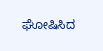ಘೋಷಿಸಿದ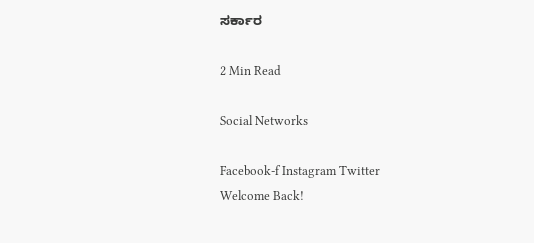ಸರ್ಕಾರ

2 Min Read

Social Networks

Facebook-f Instagram Twitter
Welcome Back!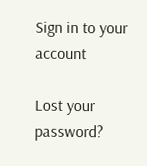Sign in to your account

Lost your password?